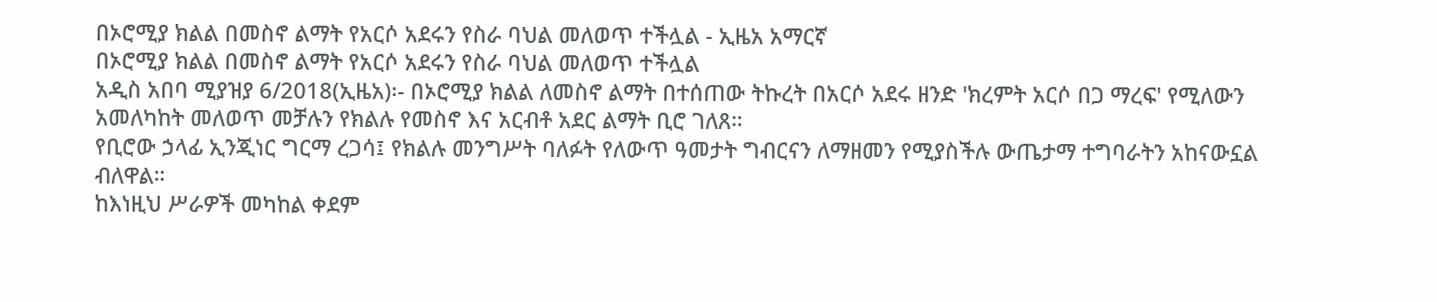በኦሮሚያ ክልል በመስኖ ልማት የአርሶ አደሩን የስራ ባህል መለወጥ ተችሏል - ኢዜአ አማርኛ
በኦሮሚያ ክልል በመስኖ ልማት የአርሶ አደሩን የስራ ባህል መለወጥ ተችሏል
አዲስ አበባ ሚያዝያ 6/2018(ኢዜአ)፡- በኦሮሚያ ክልል ለመስኖ ልማት በተሰጠው ትኩረት በአርሶ አደሩ ዘንድ 'ክረምት አርሶ በጋ ማረፍ' የሚለውን አመለካከት መለወጥ መቻሉን የክልሉ የመስኖ እና አርብቶ አደር ልማት ቢሮ ገለጸ።
የቢሮው ኃላፊ ኢንጂነር ግርማ ረጋሳ፤ የክልሉ መንግሥት ባለፉት የለውጥ ዓመታት ግብርናን ለማዘመን የሚያስችሉ ውጤታማ ተግባራትን አከናውኗል ብለዋል።
ከእነዚህ ሥራዎች መካከል ቀደም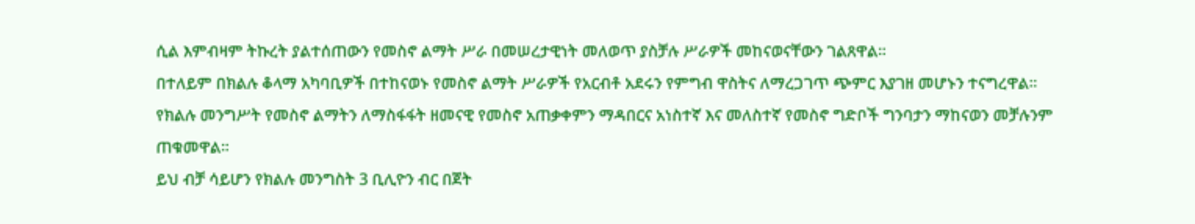ሲል እምብዛም ትኩረት ያልተሰጠውን የመስኖ ልማት ሥራ በመሠረታዊነት መለወጥ ያስቻሉ ሥራዎች መከናወናቸውን ገልጸዋል።
በተለይም በክልሉ ቆላማ አካባቢዎች በተከናወኑ የመስኖ ልማት ሥራዎች የአርብቶ አደሩን የምግብ ዋስትና ለማረጋገጥ ጭምር እያገዘ መሆኑን ተናግረዋል።
የክልሉ መንግሥት የመስኖ ልማትን ለማስፋፋት ዘመናዊ የመስኖ አጠቃቀምን ማዳበርና አነስተኛ እና መለስተኛ የመስኖ ግድቦች ግንባታን ማከናወን መቻሉንም ጠቁመዋል።
ይህ ብቻ ሳይሆን የክልሉ መንግስት 3 ቢሊዮን ብር በጀት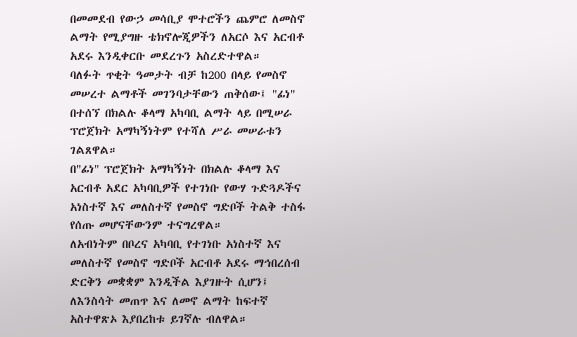በመመደብ የውኃ መሳቢያ ሞተሮችን ጨምሮ ለመስኖ ልማት የሚያግዙ ቴክኖሎጂዎችን ለአርሶ እና አርብቶ አደሩ እንዲቀርቡ መደረጉን አስረድተዋል።
ባለፉት ጥቂት ዓመታት ብቻ ከ200 በላይ የመስኖ መሠረተ ልማቶች መገንባታቸውን ጠቅሰው፤ "ፊነ" በተሰኘ በክልሉ ቆላማ አካባቢ ልማት ላይ በሚሠራ ፕሮጀክት አማካኝነትም የተሻለ ሥራ መሠራቱን ገልጸዋል።
በ"ፊነ" ፕሮጀክት አማካኝነት በክልሉ ቆላማ እና አርብቶ አደር አካባቢዎች የተገነቡ የውሃ ጉድጓዶችና አነስተኛ እና መለስተኛ የመስኖ ግድቦች ትልቅ ተስፋ የሰጡ መሆናቸውንም ተናግረዋል።
ለአብነትም በቦረና አካባቢ የተገነቡ አነስተኛ እና መለስተኛ የመስኖ ግድቦች አርብቶ አደሩ ማኅበረሰብ ድርቅን መቋቋም እንዲችል እያገዙት ሲሆን፤ ለእንስሳት መጠጥ እና ለመኖ ልማት ከፍተኛ አስተዋጽኦ እያበረከቱ ይገኛሉ ብለዋል።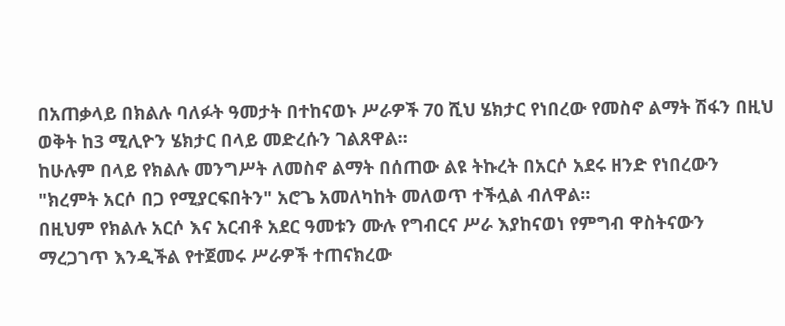በአጠቃላይ በክልሉ ባለፉት ዓመታት በተከናወኑ ሥራዎች 70 ሺህ ሄክታር የነበረው የመስኖ ልማት ሽፋን በዚህ ወቅት ከ3 ሚሊዮን ሄክታር በላይ መድረሱን ገልጸዋል።
ከሁሉም በላይ የክልሉ መንግሥት ለመስኖ ልማት በሰጠው ልዩ ትኩረት በአርሶ አደሩ ዘንድ የነበረውን "ክረምት አርሶ በጋ የሚያርፍበትን" አሮጌ አመለካከት መለወጥ ተችሏል ብለዋል።
በዚህም የክልሉ አርሶ እና አርብቶ አደር ዓመቱን ሙሉ የግብርና ሥራ እያከናወነ የምግብ ዋስትናውን ማረጋገጥ እንዲችል የተጀመሩ ሥራዎች ተጠናክረው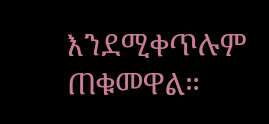እንደሚቀጥሉም ጠቁመዋል።